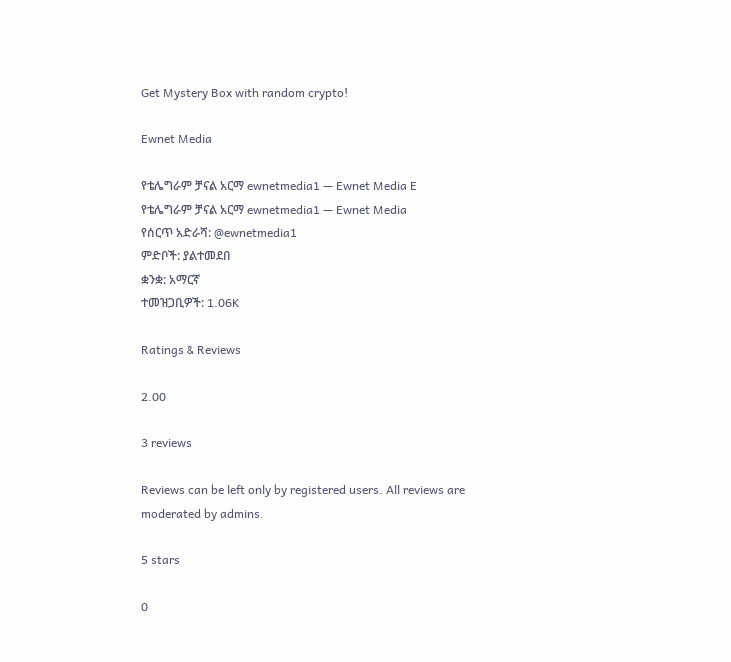Get Mystery Box with random crypto!

Ewnet Media

የቴሌግራም ቻናል አርማ ewnetmedia1 — Ewnet Media E
የቴሌግራም ቻናል አርማ ewnetmedia1 — Ewnet Media
የሰርጥ አድራሻ: @ewnetmedia1
ምድቦች: ያልተመደበ
ቋንቋ: አማርኛ
ተመዝጋቢዎች: 1.06K

Ratings & Reviews

2.00

3 reviews

Reviews can be left only by registered users. All reviews are moderated by admins.

5 stars

0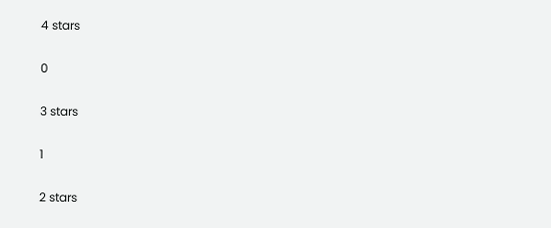4 stars

0

3 stars

1

2 stars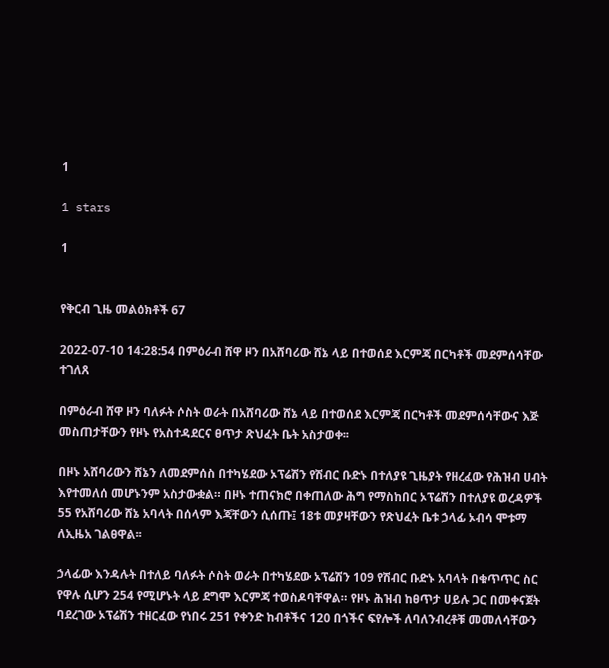1

1 stars

1


የቅርብ ጊዜ መልዕክቶች 67

2022-07-10 14:28:54 በምዕራብ ሸዋ ዞን በአሸባሪው ሸኔ ላይ በተወሰደ እርምጃ በርካቶች መደምሰሳቸው ተገለጸ

በምዕራብ ሸዋ ዞን ባለፉት ሶስት ወራት በአሸባሪው ሸኔ ላይ በተወሰደ እርምጃ በርካቶች መደምሰሳቸውና እጅ መስጠታቸውን የዞኑ የአስተዳደርና ፀጥታ ጽህፈት ቤት አስታወቀ፡፡

በዞኑ አሸባሪውን ሸኔን ለመደምሰስ በተካሄደው ኦፕሬሽን የሽብር ቡድኑ በተለያዩ ጊዜያት የዘረፈው የሕዝብ ሀብት እየተመለሰ መሆኑንም አስታውቋል። በዞኑ ተጠናክሮ በቀጠለው ሕግ የማስከበር ኦፕሬሽን በተለያዩ ወረዳዎች 55 የአሸባሪው ሸኔ አባላት በሰላም እጃቸውን ሲሰጡ፤ 18ቱ መያዛቸውን የጽህፈት ቤቱ ኃላፊ ኦብሳ ሞቱማ ለኢዜአ ገልፀዋል፡፡

ኃላፊው እንዳሉት በተለይ ባለፉት ሶስት ወራት በተካሄደው ኦፕሬሽን 109 የሽብር ቡድኑ አባላት በቁጥጥር ስር የዋሉ ሲሆን 254 የሚሆኑት ላይ ደግሞ እርምጃ ተወስዶባቸዋል። የዞኑ ሕዝብ ከፀጥታ ሀይሉ ጋር በመቀናጀት ባደረገው ኦፕሬሽን ተዘርፈው የነበሩ 251 የቀንድ ከብቶችና 120 በጎችና ፍየሎች ለባለንብረቶቹ መመለሳቸውን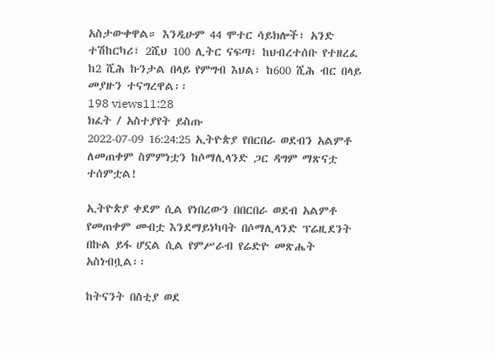አስታውቀዋል። እንዲሁም 44 ሞተር ሳይክሎች፣ አንድ ተሽከርካሪ፣ 2ሺህ 100 ሊትር ናፍጣ፣ ከህብረተሰቡ የተዘረፈ ከ2 ሺሕ ኩንታል በላይ የምግብ እህል፣ ከ600 ሺሕ ብር በላይ መያዙን ተናግረዋል፡፡
198 views11:28
ክፈት / አስተያየት ይስጡ
2022-07-09 16:24:25 ኢትዮጵያ የበርበራ ወደብን አልምቶ ለመጠቀም ስምምነቷን ከሶማሊላንድ ጋር ዳግም ማጽናቷ ተሰምቷል!

ኢትዮጵያ ቀደም ሲል የነበረውን በበርበራ ወደብ አልምቶ የመጠቀም መብቷ እንደማይነካባት በሶማሊላንድ ፕሬዚደንት በኩል ይፋ ሆኗል ሲል የምሥራብ የሬድዮ መጽሔት አስነብቧል፡፡

ከትናንት በስቲያ ወደ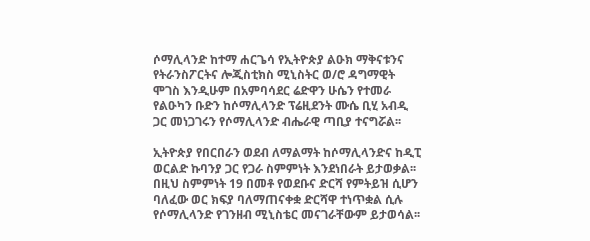ሶማሊላንድ ከተማ ሐርጌሳ የኢትዮጵያ ልዑክ ማቅናቱንና የትራንስፖርትና ሎጂስቲክስ ሚኒስትር ወ/ሮ ዳግማዊት ሞገስ እንዲሁም በአምባሳደር ሬድዋን ሁሴን የተመራ የልዑካን ቡድን ከሶማሊላንድ ፕሬዚደንት ሙሴ ቢሂ አብዲ ጋር መነጋገሩን የሶማሊላንድ ብሔራዊ ጣቢያ ተናግሯል፡፡

ኢትዮጵያ የበርበራን ወደብ ለማልማት ከሶማሊላንድና ከዲፒ ወርልድ ኩባንያ ጋር የጋራ ስምምነት እንደነበራት ይታወቃል፡፡ በዚህ ስምምነት 19 በመቶ የወደቡና ድርሻ የምትይዝ ሲሆን ባለፈው ወር ክፍያ ባለማጠናቀቋ ድርሻዋ ተነጥቋል ሲሉ የሶማሊላንድ የገንዘብ ሚኒስቴር መናገራቸውም ይታወሳል፡፡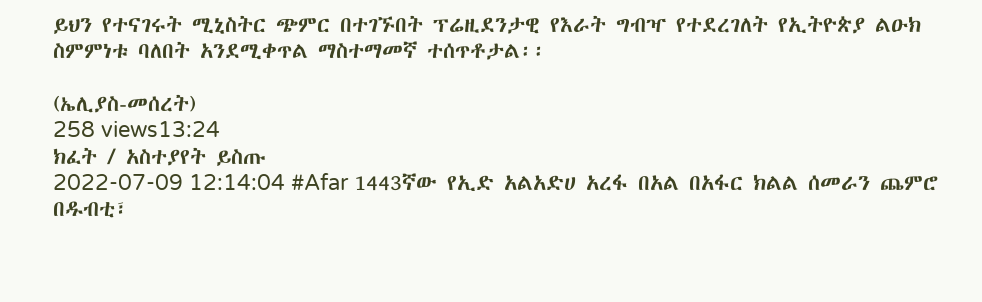ይህን የተናገሩት ሚኒስትር ጭምር በተገኙበት ፕሬዚደንታዊ የእራት ግብዣ የተደረገለት የኢትዮጵያ ልዑክ ስምምነቱ ባለበት አንደሚቀጥል ማስተማመኛ ተሰጥቶታል፡፡

(ኤሊያስ-መሰረት)
258 views13:24
ክፈት / አስተያየት ይስጡ
2022-07-09 12:14:04 #Afar 1443ኛው የኢድ አልአድሀ አረፋ በአል በአፋር ክልል ሰመራን ጨምሮ በዱብቲ፣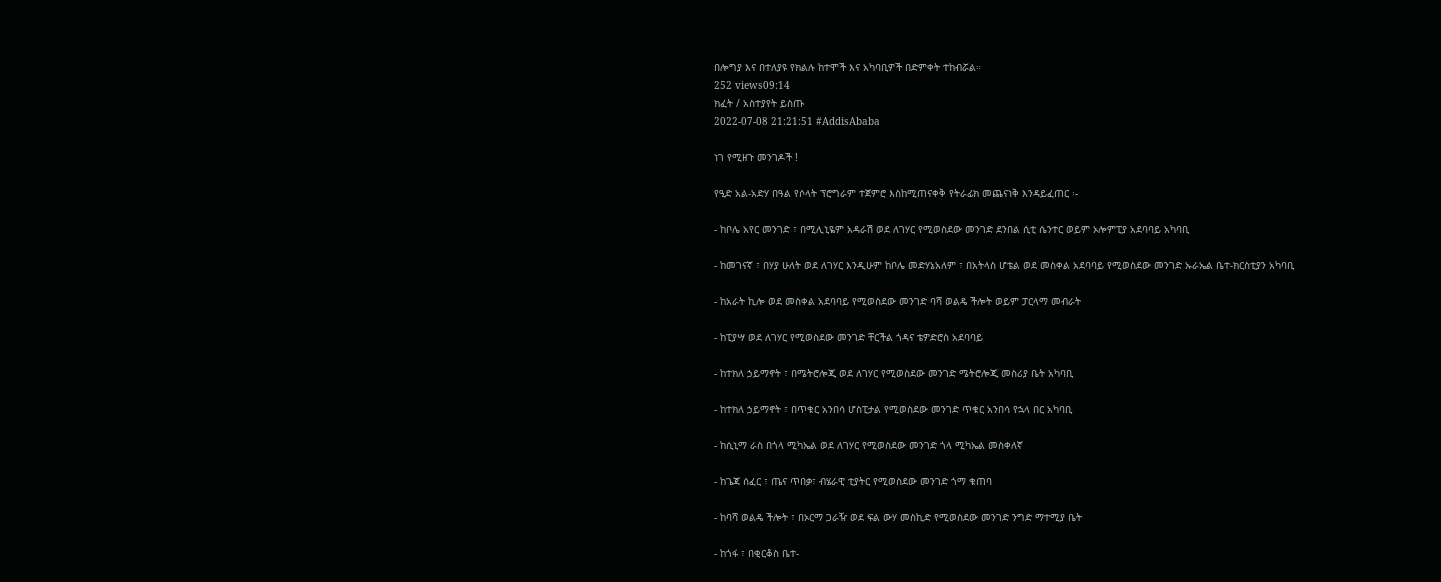በሎግያ እና በተለያዩ የክልሉ ከተሞች እና አካባቢዎች በድምቀት ተከብሯል።
252 views09:14
ክፈት / አስተያየት ይስጡ
2022-07-08 21:21:51 #AddisAbaba

ነገ የሚዘጉ መንገዶች !

የዒድ አል-አድሃ በዓል የሶላት ፕሮግራም ተጀምሮ እስከሚጠናቀቅ የትራፊክ መጨናነቅ እንዳይፈጠር ፡-

- ከቦሌ አየር መንገድ ፣ በሚሊኒዬም አዳራሽ ወደ ለገሃር የሚወስደው መንገድ ደንበል ሲቲ ሴንተር ወይም ኦሎምፒያ አደባባይ አካባቢ

- ከመገናኛ ፣ በሃያ ሁለት ወደ ለገሃር እንዲሁም ከቦሌ መድሃኔአለም ፣ በአትላስ ሆቴል ወደ መስቀል አደባባይ የሚወስደው መንገድ ኡራኤል ቤተ-ክርስቲያን አካባቢ

- ከአራት ኪሎ ወደ መስቀል አደባባይ የሚወስደው መንገድ ባሻ ወልዴ ችሎት ወይም ፓርላማ መብራት

- ከፒያሣ ወደ ለገሃር የሚወስደው መንገድ ቸርችል ጎዳና ቴዎድሮስ አደባባይ

- ከተክለ ኃይማኖት ፣ በሜትሮሎጂ ወደ ለገሃር የሚወስደው መንገድ ሜትሮሎጂ መስሪያ ቤት አካባቢ

- ከተክለ ኃይማኖት ፣ በጥቁር አንበሳ ሆስፒታል የሚወስደው መንገድ ጥቁር አንበሳ የኋላ በር አካባቢ

- ከሲኒማ ራስ በጎላ ሚካኤል ወደ ለገሃር የሚወስደው መንገድ ጎላ ሚካኤል መስቀለኛ

- ከጌጃ ሰፈር ፣ ጤና ጥበቃ፣ ብሄራዊ ቲያትር የሚወስደው መንገድ ጎማ ቁጠባ

- ከባሻ ወልዴ ችሎት ፣ በኦርማ ጋራዥ ወደ ፍል ውሃ መስኪድ የሚወስደው መንገድ ንግድ ማተሚያ ቤት

- ከጎፋ ፣ በቂርቆስ ቤተ-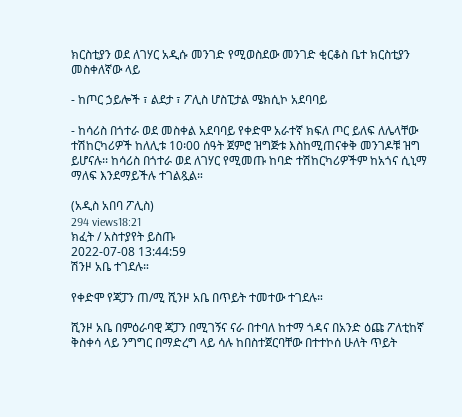ክርስቲያን ወደ ለገሃር አዲሱ መንገድ የሚወስደው መንገድ ቂርቆስ ቤተ ክርስቲያን መስቀለኛው ላይ

- ከጦር ኃይሎች ፣ ልደታ ፣ ፖሊስ ሆስፒታል ሜክሲኮ አደባባይ

- ከሳሪስ በጎተራ ወደ መስቀል አደባባይ የቀድሞ አራተኛ ክፍለ ጦር ይለፍ ለሌላቸው ተሽከርካሪዎች ከለሊቱ 10፡00 ሰዓት ጀምሮ ዝግጅቱ እስከሚጠናቀቅ መንገዶቹ ዝግ ይሆናሉ፡፡ ከሳሪስ በጎተራ ወደ ለገሃር የሚመጡ ከባድ ተሽከርካሪዎችም ከአጎና ሲኒማ ማለፍ እንደማይችሉ ተገልጿል።

(አዲስ አበባ ፖሊስ)
294 views18:21
ክፈት / አስተያየት ይስጡ
2022-07-08 13:44:59
ሽንዞ አቤ ተገደሉ።

የቀድሞ የጃፓን ጠ/ሚ ሺንዞ አቤ በጥይት ተመተው ተገደሉ።

ሺንዞ አቤ በምዕራባዊ ጃፓን በሚገኝና ናራ በተባለ ከተማ ጎዳና በአንድ ዕጩ ፖለቲከኛ ቅስቀሳ ላይ ንግግር በማድረግ ላይ ሳሉ ከበስተጀርባቸው በተተኮሰ ሁለት ጥይት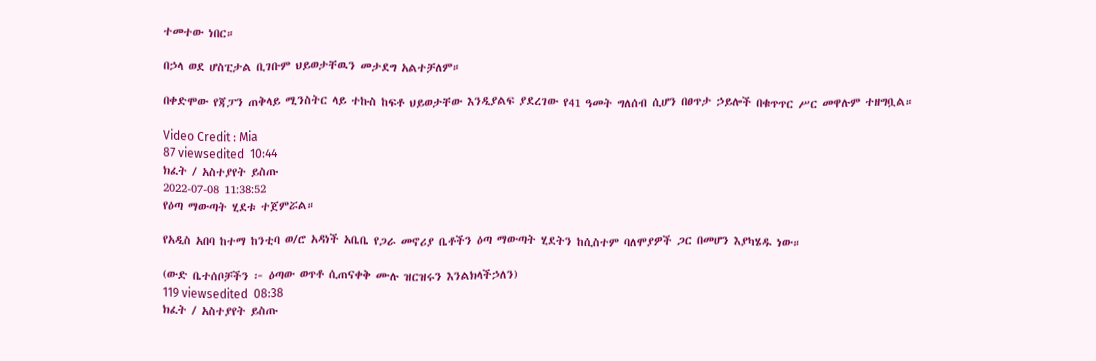ተመተው ነበር።

በኃላ ወደ ሆስፒታል ቢገቡም ህይወታቸዉን መታደግ አልተቻለም።

በቀድሞው የጃፓን ጠቅላይ ሚንስትር ላይ ተኩስ ከፍቶ ህይወታቸው እንዲያልፍ ያደረገው የ41 ዓመት ግለሰብ ሲሆን በፀጥታ ኃይሎች በቁጥጥር ሥር መዋሉም ተዘግቧል።

Video Credit : Mia
87 viewsedited  10:44
ክፈት / አስተያየት ይስጡ
2022-07-08 11:38:52
የዕጣ ማውጣት ሂደቱ ተጀምሯል።

የአዲስ አበባ ከተማ ከንቲባ ወ/ሮ አዳነች አቤቤ የጋራ መኖሪያ ቤቶችን ዕጣ ማውጣት ሂደትን ከሲስተም ባለሞያዎች ጋር በመሆን እያካሄዱ ነው።

(ውድ ቤተሰቦቻችን ፦ ዕጣው ወጥቶ ሲጠናቀቅ ሙሉ ዝርዝሩን እንልክላችኃለን)
119 viewsedited  08:38
ክፈት / አስተያየት ይስጡ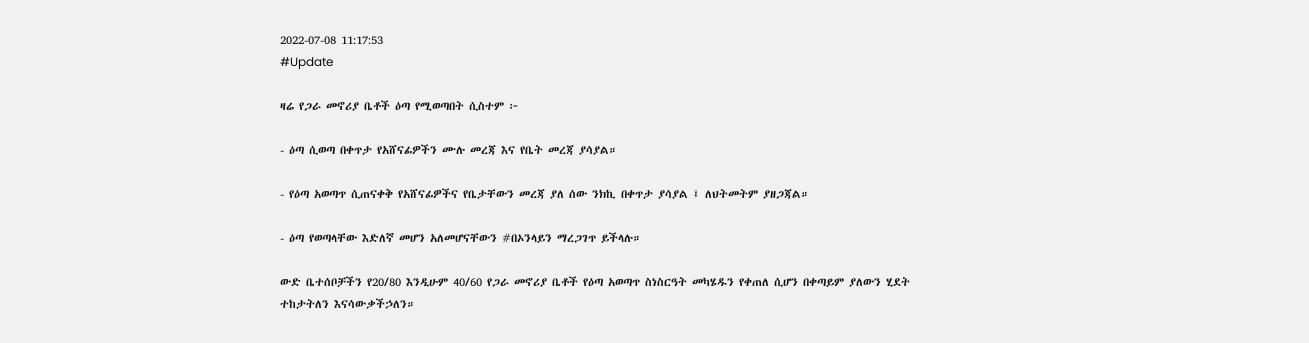2022-07-08 11:17:53
#Update

ዛሬ የጋራ መኖሪያ ቤቶች ዕጣ የሚወጣበት ሲስተም ፦

- ዕጣ ሲወጣ በቀጥታ የአሸናፊዎችን ሙሉ መረጃ እና የቤት መረጃ ያሳያል።

- የዕጣ አወጣጥ ሲጠናቀቅ የአሸናፊዎችና የቤታቸውን መረጃ ያለ ሰው ንክኪ በቀጥታ ያሳያል ፤ ለህትመትም ያዘጋጃል።

- ዕጣ የወጣላቸው እድለኛ መሆን አለመሆናቸውን #በኦንላይን ማረጋገጥ ይችላሉ።

ውድ ቤተሰቦቻችን የ20/80 እንዲሁም 40/60 የጋራ መኖሪያ ቤቶች የዕጣ አወጣጥ ስነስርዓት መካሄዱን የቀጠለ ሲሆን በቀጣይም ያለውን ሂደት ተከታትለን እናሳውቃችኃለን።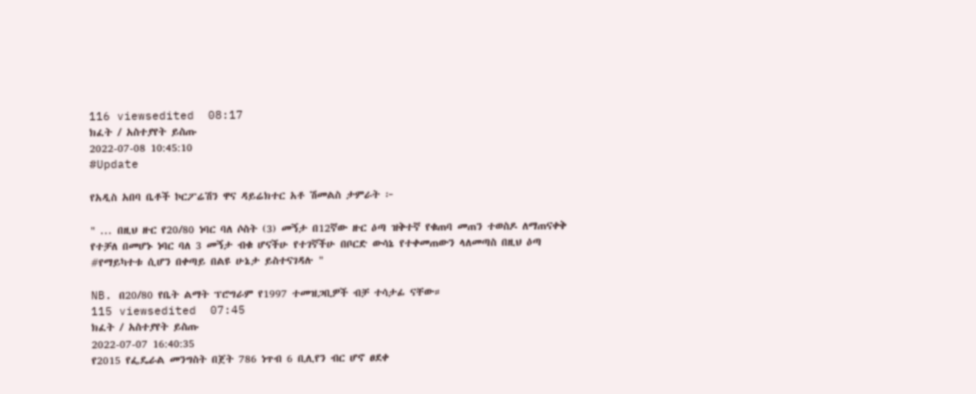116 viewsedited  08:17
ክፈት / አስተያየት ይስጡ
2022-07-08 10:45:10
#Update

የአዲስ አበባ ቤቶች ኮርፖሬሽን ዋና ዳይሬክተር አቶ ሽመልስ ታምራት ፦

" ... በዚህ ዙር የ20/80 ነባር ባለ ሶስት (3) መኝታ በ12ኛው ዙር ዕጣ ዝቅተኛ የቁጠባ መጠን ተወስዶ ለማጠናቀቅ የተቻለ በመሆኑ ነባር ባለ 3 መኝታ ብቁ ሆናችሁ የተገኛችሁ በቦርድ ውሳኔ የተቀመጠውን ላለመጣስ በዚህ ዕጣ #የማይካተቱ ሲሆን በቀጣይ በልዩ ሁኔታ ይስተናገዳሉ "

NB. በ20/80 የቤት ልማት ፕሮግራም የ1997 ተመዝጋቢዎች ብቻ ተሳታፊ ናቸው።
115 viewsedited  07:45
ክፈት / አስተያየት ይስጡ
2022-07-07 16:40:35
የ2015 የፌዴራል መንግስት በጀት 786 ነጥብ 6 ቢሊየን ብር ሆኖ ፀደቀ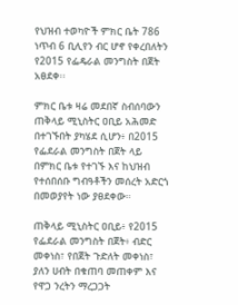የህዝብ ተወካዮች ምክር ቤት 786 ነጥብ 6 ቢሊየን ብር ሆኖ የቀረበለትን የ2015 የፌዴራል መንግስት በጀት አፀደቀ፡፡

ምክር ቤቱ ዛሬ መደበኛ ስብሰባውን ጠቅላይ ሚኒስትር ዐቢይ አሕመድ በተገኙበት ያካሄደ ሲሆን፥ በ2015 የፌደራል መንግስት በጀት ላይ በምክር ቤቱ የተገኙ እና ከህዝብ የተሰበሰቡ ግብዓቶችን መሰረት አድርጎ በመወያየት ነው ያፀደቀው።

ጠቅላይ ሚኒስትር ዐቢይ፥ የ2015 የፌደራል መንግስት በጀት፥ ብድር መቀነስ፣ የበጀት ጉድለት መቀነስ፣ ያለን ሀብት በቁጠባ መጠቀም እና የዋጋ ንረትን ማረጋጋት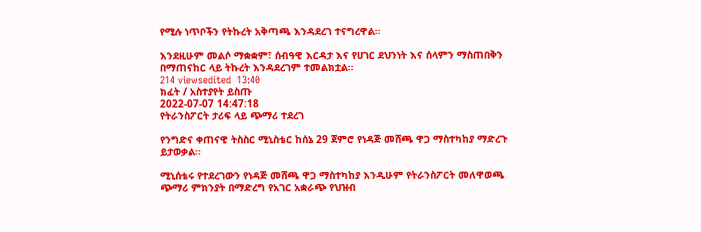የሚሉ ነጥቦችን የትኩረት አቅጣጫ እንዳደረገ ተናግረዋል።

እንደዚሁም መልሶ ማቋቋም፣ ሰብዓዊ እርዳታ እና የሀገር ደህንነት እና ሰላምን ማስጠበቅን በማጠናከር ላይ ትኩረት እንዳደረገም ተመልክቷል።
214 viewsedited  13:40
ክፈት / አስተያየት ይስጡ
2022-07-07 14:47:18
የትራንስፖርት ታሪፍ ላይ ጭማሪ ተደረገ

የንግድና ቀጠናዊ ትስስር ሚኒስቴር ከሰኔ 29 ጀምሮ የነዳጅ መሸጫ ዋጋ ማስተካከያ ማድረጉ ይታወቃል፡፡

ሚኒሰቴሩ የተደረገውን የነዳጅ መሸጫ ዋጋ ማስተካከያ እንዲሁም የትራንስፖርት መለዋወጫ ጭማሪ ምክንያት በማድረግ የአገር አቋራጭ የህዝብ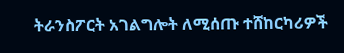ትራንስፖርት አገልግሎት ለሚሰጡ ተሸከርካሪዎች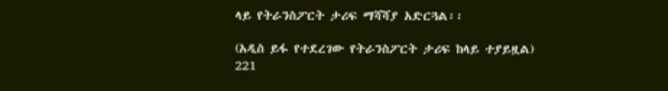ላይ የትራንስፖርት ታሪፍ ማሻሻያ አድርጓል፡፡

(አዲስ ይፋ የተደረገው የትራንስፖርት ታሪፍ ከላይ ተያይዟል)
221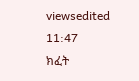viewsedited  11:47
ክፈት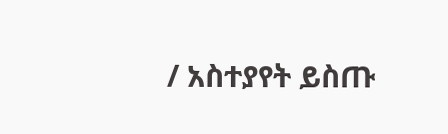/ አስተያየት ይስጡ